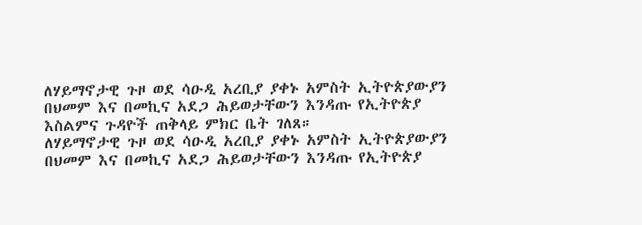ለሃይማኖታዊ ጉዞ ወደ ሳዑዲ አረቢያ ያቀኑ አምስት ኢትዮጵያውያን በህመም እና በመኪና አደጋ ሕይወታቸውን እንዳጡ የኢትዮጵያ እስልምና ጉዳዮች ጠቅላይ ምክር ቤት ገለጸ።
ለሃይማኖታዊ ጉዞ ወደ ሳዑዲ አረቢያ ያቀኑ አምስት ኢትዮጵያውያን በህመም እና በመኪና አደጋ ሕይወታቸውን እንዳጡ የኢትዮጵያ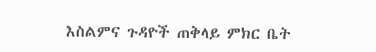እስልምና ጉዳዮች ጠቅላይ ምክር ቤት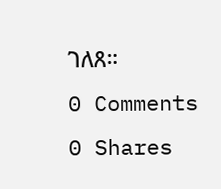ገለጸ።
0 Comments
0 Shares